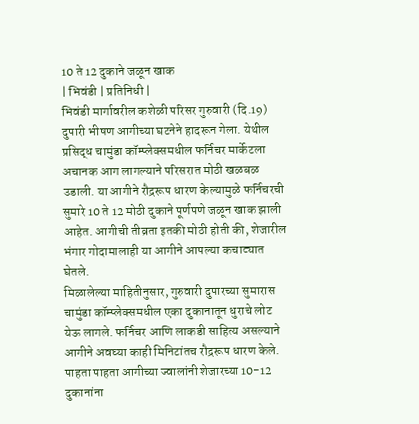10 ते 12 दुकाने जळून खाक
| भिवंडी | प्रतिनिधी |
भिवंडी मार्गावरील कशेळी परिसर गुरुवारी (दि.19) दुपारी भीषण आगीच्या घटनेने हादरून गेला. येथील प्रसिद्ध चामुंडा कॉम्प्लेक्समधील फर्निचर मार्केटला अचानक आग लागल्याने परिसरात मोठी खळबळ उडाली. या आगीने रौद्ररूप धारण केल्यामुळे फर्निचरची सुमारे 10 ते 12 मोठी दुकाने पूर्णपणे जळून खाक झाली आहेत. आगीची तीव्रता इतकी मोठी होती की, शेजारील भंगार गोदामालाही या आगीने आपल्या कचाट्यात घेतले.
मिळालेल्या माहितीनुसार, गुरुवारी दुपारच्या सुमारास चामुंडा कॉम्प्लेक्समधील एका दुकानातून धुराचे लोट येऊ लागले. फर्निचर आणि लाकडी साहित्य असल्याने आगीने अवघ्या काही मिनिटांतच रौद्ररूप धारण केले. पाहता पाहता आगीच्या ज्वालांनी शेजारच्या 10-12 दुकानांना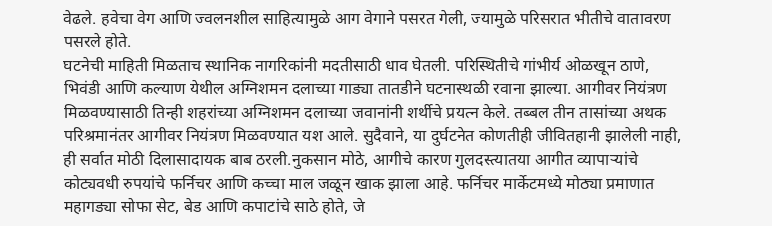वेढले. हवेचा वेग आणि ज्वलनशील साहित्यामुळे आग वेगाने पसरत गेली, ज्यामुळे परिसरात भीतीचे वातावरण पसरले होते.
घटनेची माहिती मिळताच स्थानिक नागरिकांनी मदतीसाठी धाव घेतली. परिस्थितीचे गांभीर्य ओळखून ठाणे, भिवंडी आणि कल्याण येथील अग्निशमन दलाच्या गाड्या तातडीने घटनास्थळी रवाना झाल्या. आगीवर नियंत्रण मिळवण्यासाठी तिन्ही शहरांच्या अग्निशमन दलाच्या जवानांनी शर्थीचे प्रयत्न केले. तब्बल तीन तासांच्या अथक परिश्रमानंतर आगीवर नियंत्रण मिळवण्यात यश आले. सुदैवाने, या दुर्घटनेत कोणतीही जीवितहानी झालेली नाही, ही सर्वात मोठी दिलासादायक बाब ठरली.नुकसान मोठे, आगीचे कारण गुलदस्त्यातया आगीत व्यापाऱ्यांचे कोट्यवधी रुपयांचे फर्निचर आणि कच्चा माल जळून खाक झाला आहे. फर्निचर मार्केटमध्ये मोठ्या प्रमाणात महागड्या सोफा सेट, बेड आणि कपाटांचे साठे होते, जे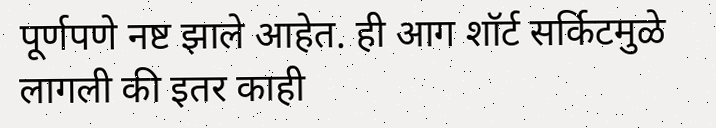पूर्णपणे नष्ट झाले आहेत. ही आग शॉर्ट सर्किटमुळे लागली की इतर काही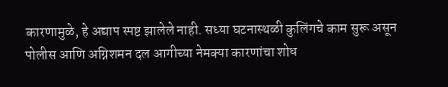कारणामुळे, हे अद्याप स्पष्ट झालेले नाही. सध्या घटनास्थळी कुलिंगचे काम सुरू असून पोलीस आणि अग्निशमन दल आगीच्या नेमक्या कारणांचा शोध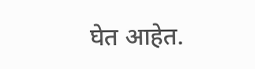घेत आहेत.